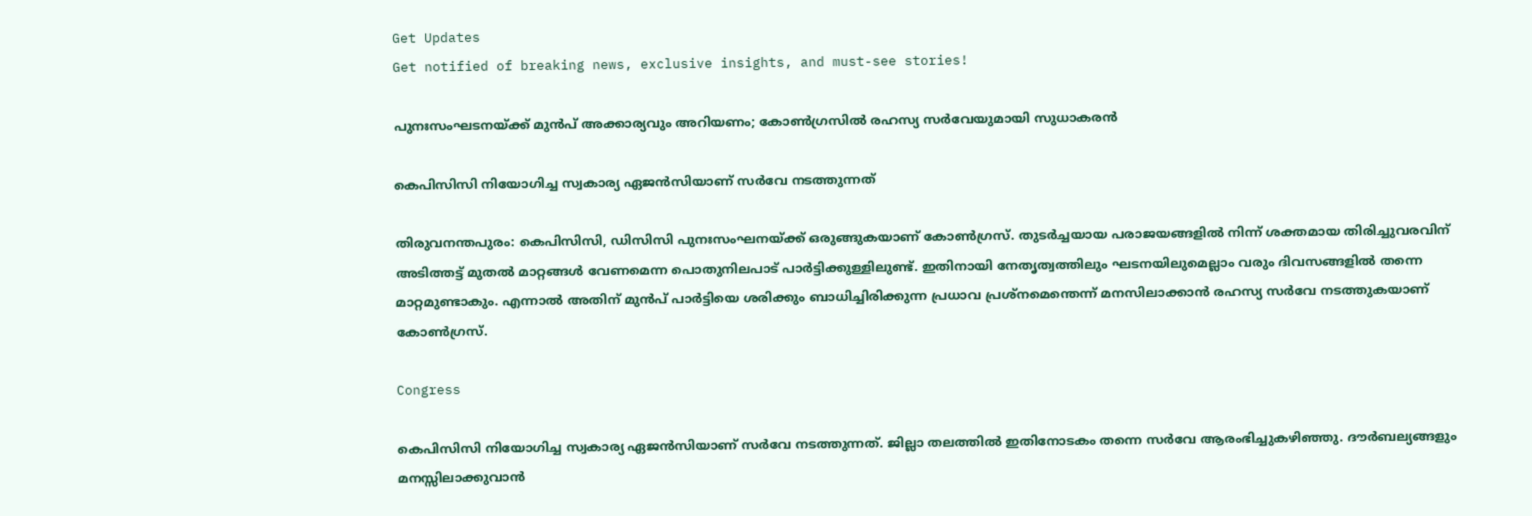Get Updates
Get notified of breaking news, exclusive insights, and must-see stories!

പുനഃസംഘടനയ്ക്ക് മുൻപ് അക്കാര്യവും അറിയണം; കോൺഗ്രസിൽ രഹസ്യ സർവേയുമായി സുധാകരൻ

കെപിസിസി നിയോഗിച്ച സ്വകാര്യ ഏജൻസിയാണ് സർവേ നടത്തുന്നത്

തിരുവനന്തപുരം: കെപിസിസി, ഡിസിസി പുനഃസംഘനയ്ക്ക് ഒരുങ്ങുകയാണ് കോൺഗ്രസ്. തുടർച്ചയായ പരാജയങ്ങളിൽ നിന്ന് ശക്തമായ തിരിച്ചുവരവിന് അടിത്തട്ട് മുതൽ മാറ്റങ്ങൾ വേണമെന്ന പൊതുനിലപാട് പാർട്ടിക്കുള്ളിലുണ്ട്. ഇതിനായി നേതൃത്വത്തിലും ഘടനയിലുമെല്ലാം വരും ദിവസങ്ങളിൽ തന്നെ മാറ്റമുണ്ടാകും. എന്നാൽ അതിന് മുൻപ് പാർട്ടിയെ ശരിക്കും ബാധിച്ചിരിക്കുന്ന പ്രധാവ പ്രശ്നമെന്തെന്ന് മനസിലാക്കാൻ രഹസ്യ സർവേ നടത്തുകയാണ് കോൺഗ്രസ്.

Congress

കെപിസിസി നിയോഗിച്ച സ്വകാര്യ ഏജൻസിയാണ് സർവേ നടത്തുന്നത്. ജില്ലാ തലത്തിൽ ഇതിനോടകം തന്നെ സർവേ ആരംഭിച്ചുകഴിഞ്ഞു. ദൗർബല്യങ്ങളും മനസ്സിലാക്കുവാൻ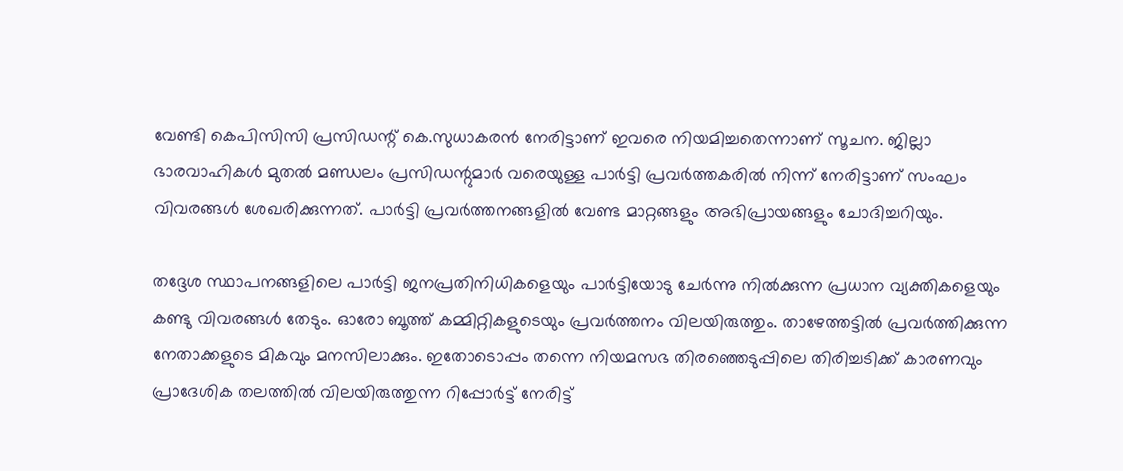വേണ്ടി കെപിസിസി പ്രസിഡന്റ് കെ.സുധാകരൻ നേരിട്ടാണ് ഇവരെ നിയമിച്ചതെന്നാണ് സൂചന. ജില്ലാ ഭാരവാഹികൾ മുതൽ മണ്ഡലം പ്രസിഡന്റുമാർ വരെയുള്ള പാർട്ടി പ്രവർത്തകരിൽ നിന്ന് നേരിട്ടാണ് സംഘം വിവരങ്ങൾ ശേഖരിക്കുന്നത്. പാർട്ടി പ്രവർത്തനങ്ങളിൽ വേണ്ട മാറ്റങ്ങളും അഭിപ്രായങ്ങളും ചോദിച്ചറിയും.

തദ്ദേശ സ്ഥാപനങ്ങളിലെ പാർട്ടി ജനപ്രതിനിധികളെയും പാർട്ടിയോടു ചേർന്നു നിൽക്കുന്ന പ്രധാന വ്യക്തികളെയും കണ്ടു വിവരങ്ങൾ തേടും. ഓരോ ബൂത്ത് കമ്മിറ്റികളുടെയും പ്രവർത്തനം വിലയിരുത്തും. താഴേത്തട്ടിൽ പ്രവർത്തിക്കുന്ന നേതാക്കളുടെ മികവും മനസിലാക്കും. ഇതോടൊപ്പം തന്നെ നിയമസഭ തിരഞ്ഞെടുപ്പിലെ തിരിച്ചടിക്ക് കാരണവും പ്രാദേശിക തലത്തിൽ വിലയിരുത്തുന്ന റിപ്പോർട്ട് നേരിട്ട്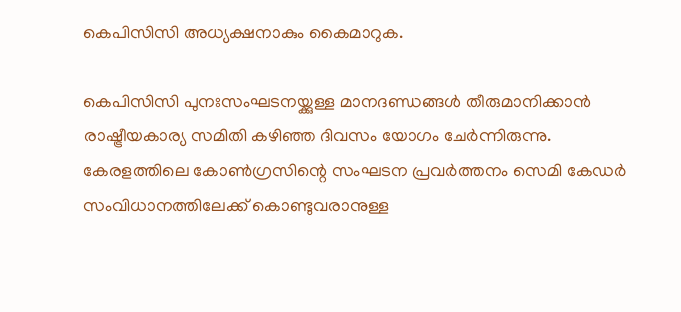കെപിസിസി അധ്യക്ഷനാകും കൈമാറുക.

കെപിസിസി പുനഃസംഘടനയ്ക്കുള്ള മാനദണ്ഡങ്ങൾ തീരുമാനിക്കാൻ രാഷ്ട്രീയകാര്യ സമിതി കഴിഞ്ഞ ദിവസം യോഗം ചേർന്നിരുന്നു. കേരളത്തിലെ കോൺഗ്രസിന്റെ സംഘടന പ്രവർത്തനം സെമി കേഡർ സംവിധാനത്തിലേക്ക് കൊണ്ടുവരാനുള്ള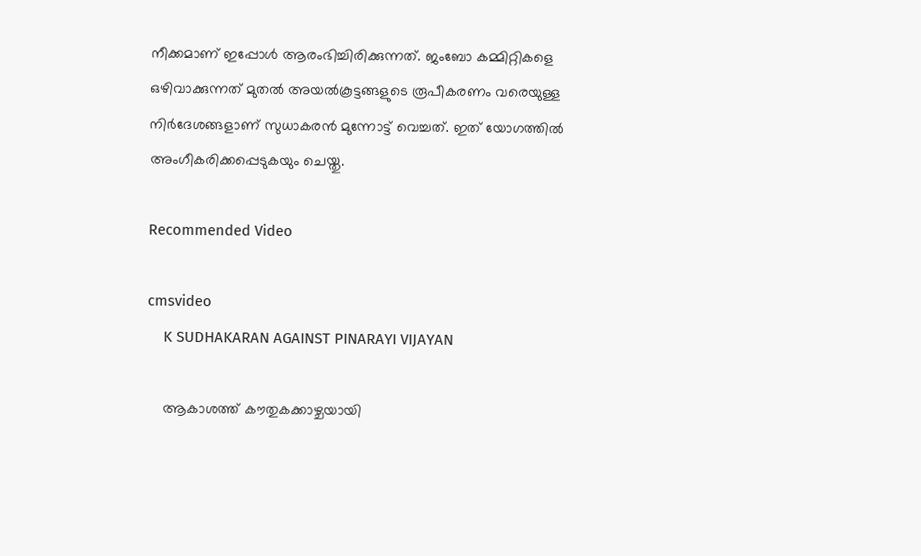നീക്കമാണ് ഇപ്പോൾ ആരംഭിച്ചിരിക്കുന്നത്. ജംബോ കമ്മിറ്റികളെ ഒഴിവാക്കുന്നത് മുതൽ അയൽകൂട്ടങ്ങളുടെ രൂപീകരണം വരെയുള്ള നിർദേശങ്ങളാണ് സുധാകരൻ മുന്നോട്ട് വെച്ചത്. ഇത് യോഗത്തിൽ അംഗീകരിക്കപ്പെടുകയും ചെയ്തു.

Recommended Video

cmsvideo
    K SUDHAKARAN AGAINST PINARAYI VIJAYAN

    ആകാശത്ത് കൗതുകക്കാഴ്ചയായി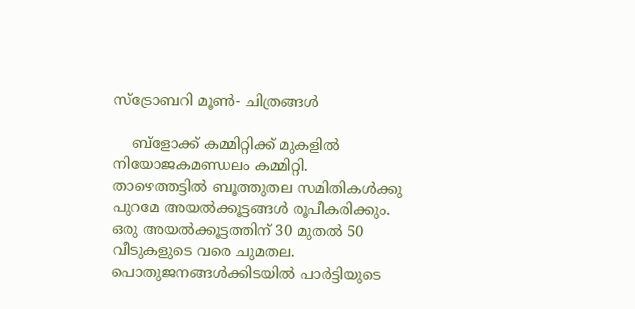സ്‌ട്രോബറി മൂണ്‍- ചിത്രങ്ങള്‍

    ബ്ളോക്ക് കമ്മിറ്റിക്ക് മുകളിൽ നിയോജകമണ്ഡലം കമ്മിറ്റി. താഴെത്തട്ടിൽ ബൂത്തുതല സമിതികൾക്കു പുറമേ അയൽക്കൂട്ടങ്ങൾ രൂപീകരിക്കും. ഒരു അയൽക്കൂട്ടത്തിന് 30 മുതൽ 50 വീടുകളുടെ വരെ ചുമതല. പൊതുജനങ്ങൾക്കിടയിൽ പാർട്ടിയുടെ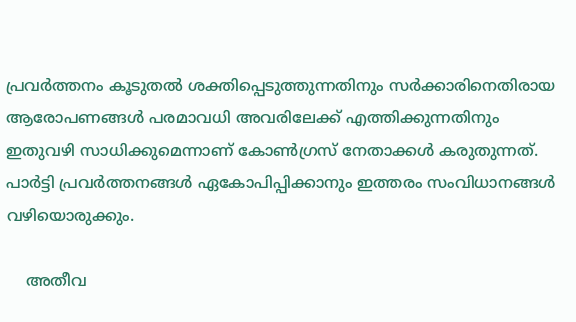പ്രവർത്തനം കൂടുതൽ ശക്തിപ്പെടുത്തുന്നതിനും സർക്കാരിനെതിരായ ആരോപണങ്ങൾ പരമാവധി അവരിലേക്ക് എത്തിക്കുന്നതിനും ഇതുവഴി സാധിക്കുമെന്നാണ് കോൺഗ്രസ് നേതാക്കൾ കരുതുന്നത്. പാർട്ടി പ്രവർത്തനങ്ങൾ ഏകോപിപ്പിക്കാനും ഇത്തരം സംവിധാനങ്ങൾ വഴിയൊരുക്കും.

    അതീവ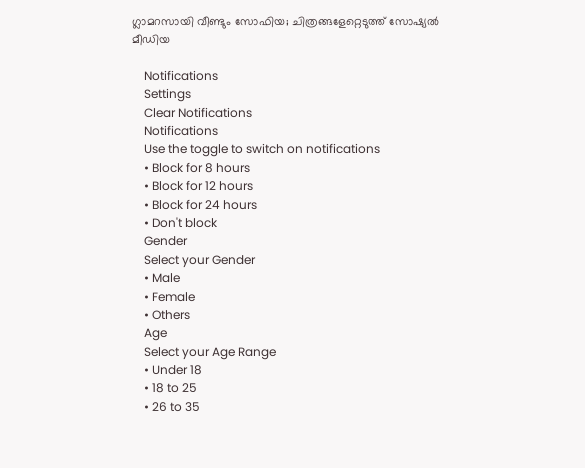ഗ്ലാമറസായി വീണ്ടും സോഫിയ; ചിത്രങ്ങളേറ്റെടുത്ത് സോഷ്യൽ മീഡിയ

    Notifications
    Settings
    Clear Notifications
    Notifications
    Use the toggle to switch on notifications
    • Block for 8 hours
    • Block for 12 hours
    • Block for 24 hours
    • Don't block
    Gender
    Select your Gender
    • Male
    • Female
    • Others
    Age
    Select your Age Range
    • Under 18
    • 18 to 25
    • 26 to 35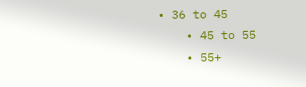• 36 to 45
    • 45 to 55
    • 55+